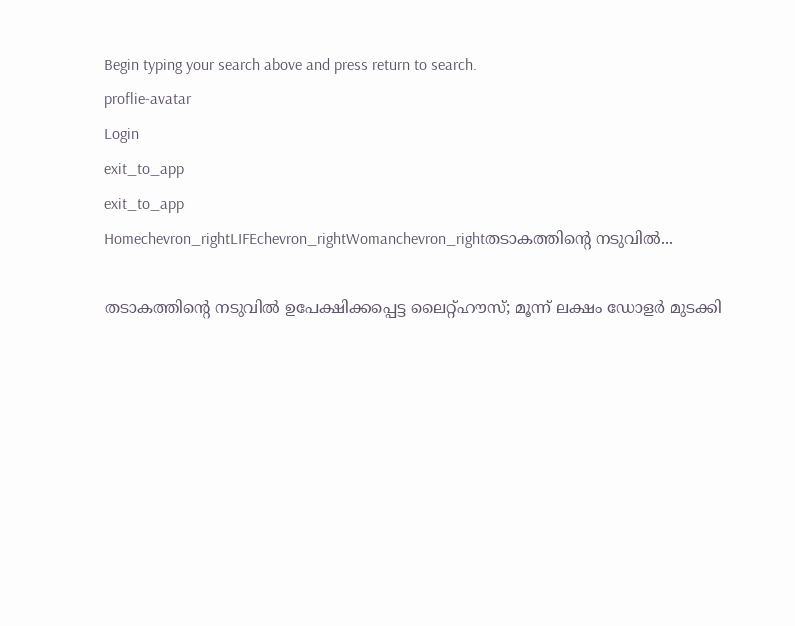Begin typing your search above and press return to search.
proflie-avatar
Login
exit_to_app
exit_to_app
Homechevron_rightLIFEchevron_rightWomanchevron_rightതടാകത്തിന്റെ നടുവിൽ...

തടാകത്തിന്റെ നടുവിൽ ഉപേക്ഷിക്കപ്പെട്ട ലൈറ്റ്‌ഹൗസ്; മൂന്ന് ലക്ഷം ഡോളർ മുടക്കി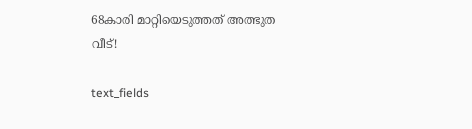68കാരി മാറ്റിയെടുത്തത് അത്ഭുത വീട്!

text_fields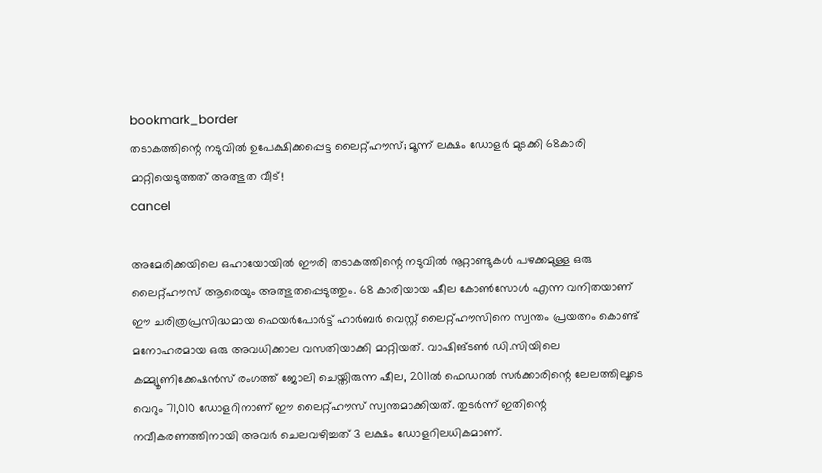bookmark_border
തടാകത്തിന്റെ നടുവിൽ ഉപേക്ഷിക്കപ്പെട്ട ലൈറ്റ്‌ഹൗസ്; മൂന്ന് ലക്ഷം ഡോളർ മുടക്കി 68കാരി മാറ്റിയെടുത്തത് അത്ഭുത വീട്!
cancel

അമേരിക്കയിലെ ഒഹായോയിൽ ഈരി തടാകത്തിന്റെ നടുവിൽ നൂറ്റാണ്ടുകൾ പഴക്കമുള്ള ഒരു ലൈറ്റ്‌ഹൗസ് ആരെയും അത്ഭുതപ്പെടുത്തും. 68 കാരിയായ ഷീല കോൺസോൾ എന്ന വനിതയാണ് ഈ ചരിത്രപ്രസിദ്ധമായ ഫെയർപോർട്ട് ഹാർബർ വെസ്റ്റ് ലൈറ്റ്‌ഹൗസിനെ സ്വന്തം പ്രയത്നം കൊണ്ട് മനോഹരമായ ഒരു അവധിക്കാല വസതിയാക്കി മാറ്റിയത്. വാഷിങ്ടൺ ഡി.സിയിലെ കമ്മ്യൂണിക്കേഷൻസ് രംഗത്ത് ജോലി ചെയ്തിരുന്ന ഷീല, 2011ൽ ഫെഡറൽ സർക്കാരിന്റെ ലേലത്തിലൂടെ വെറും 71,010 ഡോളറിനാണ് ഈ ലൈറ്റ്‌ഹൗസ് സ്വന്തമാക്കിയത്. തുടർന്ന് ഇതിന്റെ നവീകരണത്തിനായി അവർ ചെലവഴിച്ചത് 3 ലക്ഷം ഡോളറിലധികമാണ്.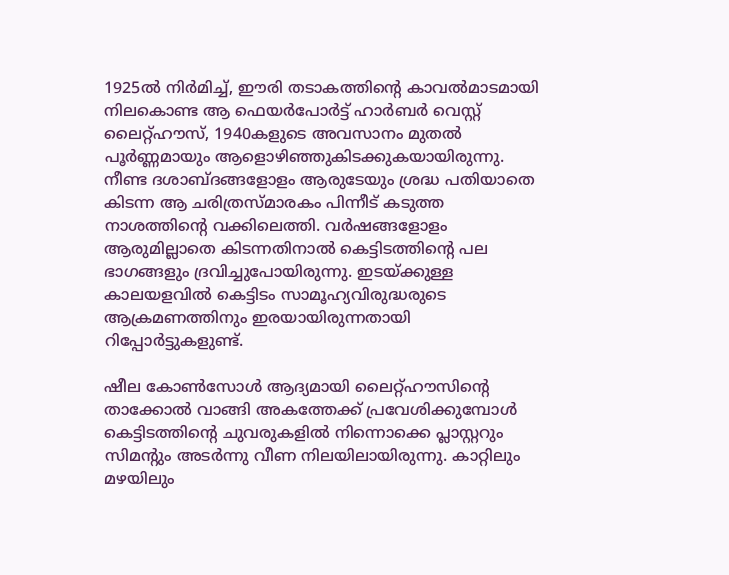1925ൽ നിർമിച്ച്, ഈരി തടാകത്തിന്റെ കാവൽമാടമായി നിലകൊണ്ട ആ ഫെയർപോർട്ട് ഹാർബർ വെസ്റ്റ് ലൈറ്റ്‌ഹൗസ്, 1940കളുടെ അവസാനം മുതൽ പൂർണ്ണമായും ആളൊഴിഞ്ഞുകിടക്കുകയായിരുന്നു. നീണ്ട ദശാബ്ദങ്ങളോളം ആരുടേയും ശ്രദ്ധ പതിയാതെ കിടന്ന ആ ചരിത്രസ്‌മാരകം പിന്നീട് കടുത്ത നാശത്തിന്റെ വക്കിലെത്തി. വർഷങ്ങളോളം ആരുമില്ലാതെ കിടന്നതിനാൽ കെട്ടിടത്തിന്റെ പല ഭാഗങ്ങളും ദ്രവിച്ചുപോയിരുന്നു. ഇടയ്ക്കുള്ള കാലയളവിൽ കെട്ടിടം സാമൂഹ്യവിരുദ്ധരുടെ ആക്രമണത്തിനും ഇരയായിരുന്നതായി റിപ്പോർട്ടുകളുണ്ട്.

ഷീല കോൺസോൾ ആദ്യമായി ലൈറ്റ്‌ഹൗസിന്റെ താക്കോൽ വാങ്ങി അകത്തേക്ക് പ്രവേശിക്കുമ്പോൾ കെട്ടിടത്തിന്റെ ചുവരുകളിൽ നിന്നൊക്കെ പ്ലാസ്റ്ററും സിമന്റും അടർന്നു വീണ നിലയിലായിരുന്നു. കാറ്റിലും മഴയിലും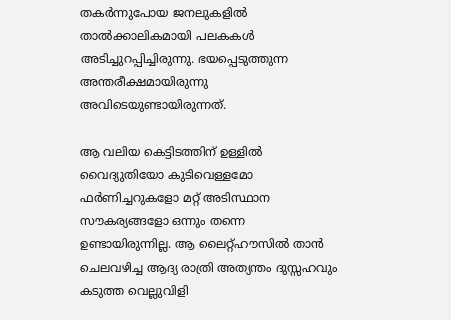തകർന്നുപോയ ജനലുകളിൽ താൽക്കാലികമായി പലകകൾ അടിച്ചുറപ്പിച്ചിരുന്നു. ഭയപ്പെടുത്തുന്ന അന്തരീക്ഷമായിരുന്നു അവിടെയുണ്ടായിരുന്നത്.

ആ വലിയ കെട്ടിടത്തിന് ഉള്ളിൽ വൈദ്യുതിയോ കുടിവെള്ളമോ ഫർണിച്ചറുകളോ മറ്റ് അടിസ്ഥാന സൗകര്യങ്ങളോ ഒന്നും തന്നെ ഉണ്ടായിരുന്നില്ല. ആ ലൈറ്റ്‌ഹൗസിൽ താൻ ചെലവഴിച്ച ആദ്യ രാത്രി അത്യന്തം ദുസ്സഹവും കടുത്ത വെല്ലുവിളി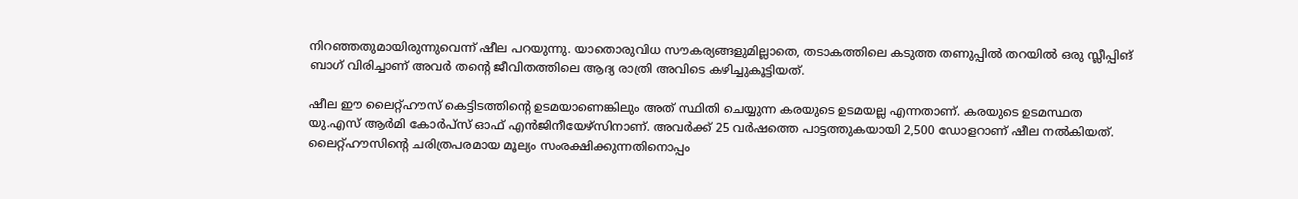നിറഞ്ഞതുമായിരുന്നുവെന്ന് ഷീല പറയുന്നു. യാതൊരുവിധ സൗകര്യങ്ങളുമില്ലാതെ, തടാകത്തിലെ കടുത്ത തണുപ്പിൽ തറയിൽ ഒരു സ്ലീപ്പിങ് ബാഗ് വിരിച്ചാണ് അവർ തന്റെ ജീവിതത്തിലെ ആദ്യ രാത്രി അവിടെ കഴിച്ചുകൂട്ടിയത്.

ഷീല ഈ ലൈറ്റ്‌ഹൗസ് കെട്ടിടത്തിന്റെ ഉടമയാണെങ്കിലും അത് സ്ഥിതി ചെയ്യുന്ന കരയുടെ ഉടമയല്ല എന്നതാണ്. കരയുടെ ഉടമസ്ഥത യു.എസ് ആർമി കോർപ്സ് ഓഫ് എൻജിനീയേഴ്സിനാണ്. അവർക്ക് 25 വർഷത്തെ പാട്ടത്തുകയായി 2,500 ഡോളറാണ് ഷീല നൽകിയത്. ലൈറ്റ്‌ഹൗസിന്റെ ചരിത്രപരമായ മൂല്യം സംരക്ഷിക്കുന്നതിനൊപ്പം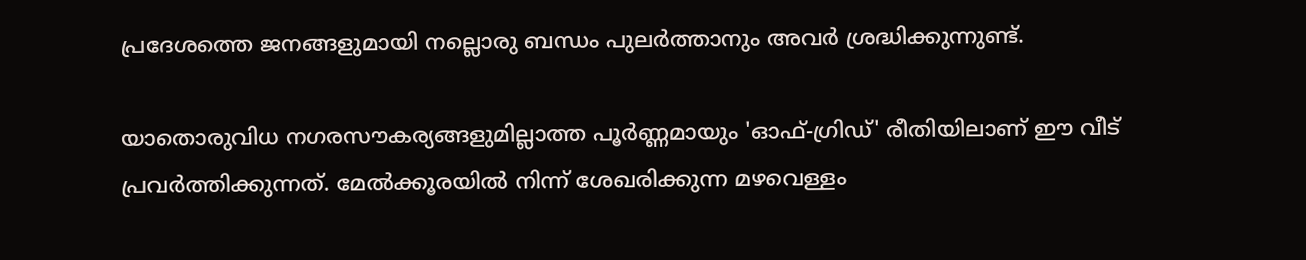പ്രദേശത്തെ ജനങ്ങളുമായി നല്ലൊരു ബന്ധം പുലർത്താനും അവർ ശ്രദ്ധിക്കുന്നുണ്ട്.

യാതൊരുവിധ നഗരസൗകര്യങ്ങളുമില്ലാത്ത പൂർണ്ണമായും 'ഓഫ്-ഗ്രിഡ്' രീതിയിലാണ് ഈ വീട് പ്രവർത്തിക്കുന്നത്. മേൽക്കൂരയിൽ നിന്ന് ശേഖരിക്കുന്ന മഴവെള്ളം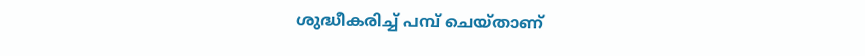ശുദ്ധീകരിച്ച് പമ്പ് ചെയ്താണ്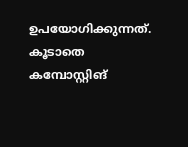ഉപയോഗിക്കുന്നത്. കൂടാതെ കമ്പോസ്റ്റിങ്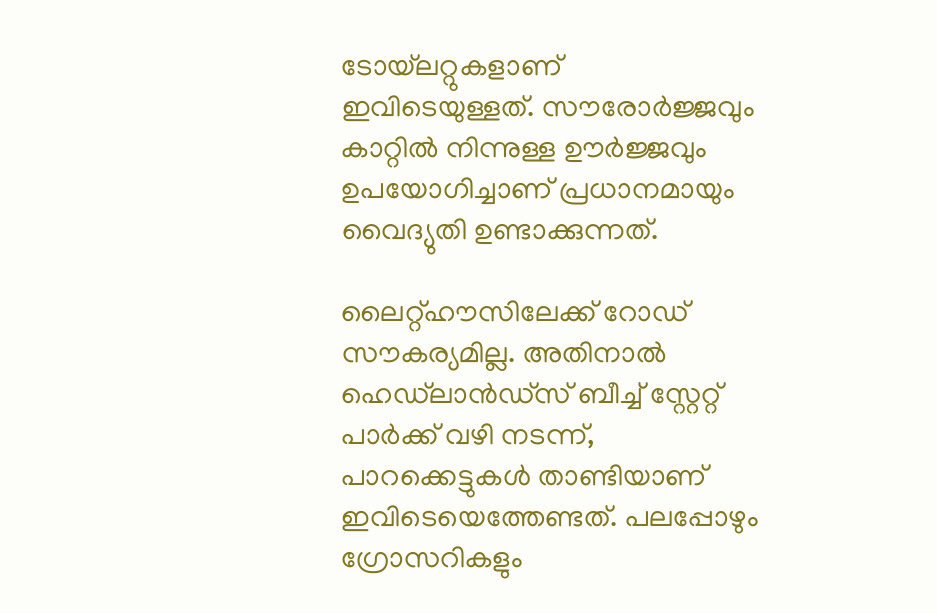ടോയ്‌ലറ്റുകളാണ് ഇവിടെയുള്ളത്. സൗരോർജ്ജവും കാറ്റിൽ നിന്നുള്ള ഊർജ്ജവും ഉപയോഗിച്ചാണ് പ്രധാനമായും വൈദ്യുതി ഉണ്ടാക്കുന്നത്.

ലൈറ്റ്‌ഹൗസിലേക്ക് റോഡ് സൗകര്യമില്ല. അതിനാൽ ഹെഡ്‌ലാൻഡ്സ് ബീച്ച് സ്റ്റേറ്റ് പാർക്ക് വഴി നടന്ന്, പാറക്കെട്ടുകൾ താണ്ടിയാണ് ഇവിടെയെത്തേണ്ടത്. പലപ്പോഴും ഗ്രോസറികളും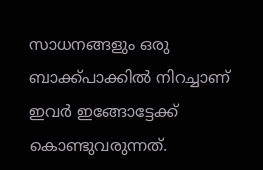സാധനങ്ങളും ഒരു ബാക്ക്പാക്കിൽ നിറച്ചാണ് ഇവർ ഇങ്ങോട്ടേക്ക് കൊണ്ടുവരുന്നത്.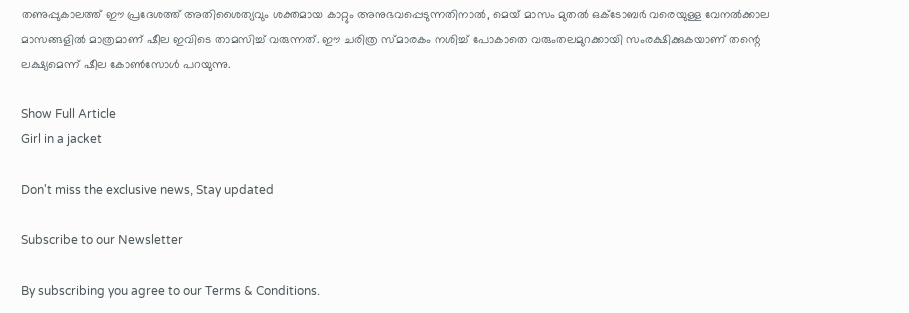തണുപ്പുകാലത്ത് ഈ പ്രദേശത്ത് അതിശൈത്യവും ശക്തമായ കാറ്റും അനുഭവപ്പെടുന്നതിനാൽ, മെയ് മാസം മുതൽ ഒക്ടോബർ വരെയുള്ള വേനൽക്കാല മാസങ്ങളിൽ മാത്രമാണ് ഷീല ഇവിടെ താമസിച്ച് വരുന്നത്. ഈ ചരിത്ര സ്മാരകം നശിച്ച് പോകാതെ വരുംതലമുറക്കായി സംരക്ഷിക്കുകയാണ് തന്റെ ലക്ഷ്യമെന്ന് ഷീല കോൺസോൾ പറയുന്നു.

Show Full Article
Girl in a jacket

Don't miss the exclusive news, Stay updated

Subscribe to our Newsletter

By subscribing you agree to our Terms & Conditions.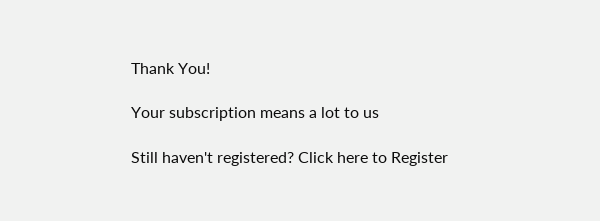Thank You!

Your subscription means a lot to us

Still haven't registered? Click here to Register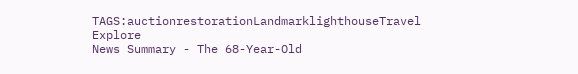TAGS:auctionrestorationLandmarklighthouseTravel Explore
News Summary - The 68-Year-Old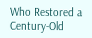Who Restored a Century-Old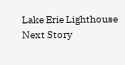Lake Erie Lighthouse
Next Story